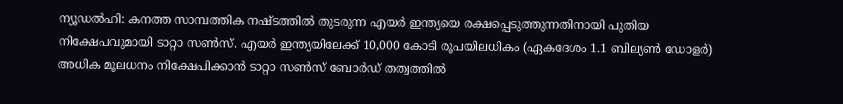ന്യൂഡൽഹി: കനത്ത സാമ്പത്തിക നഷ്ടത്തിൽ തുടരുന്ന എയർ ഇന്ത്യയെ രക്ഷപ്പെടുത്തുന്നതിനായി പുതിയ നിക്ഷേപവുമായി ടാറ്റാ സൺസ്. എയർ ഇന്ത്യയിലേക്ക് 10,000 കോടി രൂപയിലധികം (ഏകദേശം 1.1 ബില്യൺ ഡോളർ) അധിക മൂലധനം നിക്ഷേപിക്കാൻ ടാറ്റാ സൺസ് ബോർഡ് തത്വത്തിൽ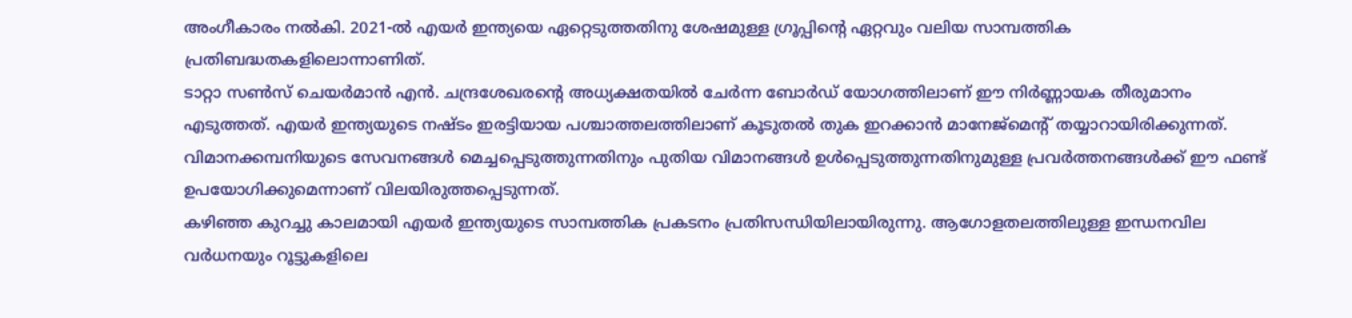അംഗീകാരം നൽകി. 2021-ൽ എയർ ഇന്ത്യയെ ഏറ്റെടുത്തതിനു ശേഷമുള്ള ഗ്രൂപ്പിന്റെ ഏറ്റവും വലിയ സാമ്പത്തിക പ്രതിബദ്ധതകളിലൊന്നാണിത്.
ടാറ്റാ സൺസ് ചെയർമാൻ എൻ. ചന്ദ്രശേഖരന്റെ അധ്യക്ഷതയിൽ ചേർന്ന ബോർഡ് യോഗത്തിലാണ് ഈ നിർണ്ണായക തീരുമാനം എടുത്തത്. എയർ ഇന്ത്യയുടെ നഷ്ടം ഇരട്ടിയായ പശ്ചാത്തലത്തിലാണ് കൂടുതൽ തുക ഇറക്കാൻ മാനേജ്മെന്റ് തയ്യാറായിരിക്കുന്നത്. വിമാനക്കമ്പനിയുടെ സേവനങ്ങൾ മെച്ചപ്പെടുത്തുന്നതിനും പുതിയ വിമാനങ്ങൾ ഉൾപ്പെടുത്തുന്നതിനുമുള്ള പ്രവർത്തനങ്ങൾക്ക് ഈ ഫണ്ട് ഉപയോഗിക്കുമെന്നാണ് വിലയിരുത്തപ്പെടുന്നത്.
കഴിഞ്ഞ കുറച്ചു കാലമായി എയർ ഇന്ത്യയുടെ സാമ്പത്തിക പ്രകടനം പ്രതിസന്ധിയിലായിരുന്നു. ആഗോളതലത്തിലുള്ള ഇന്ധനവില വർധനയും റൂട്ടുകളിലെ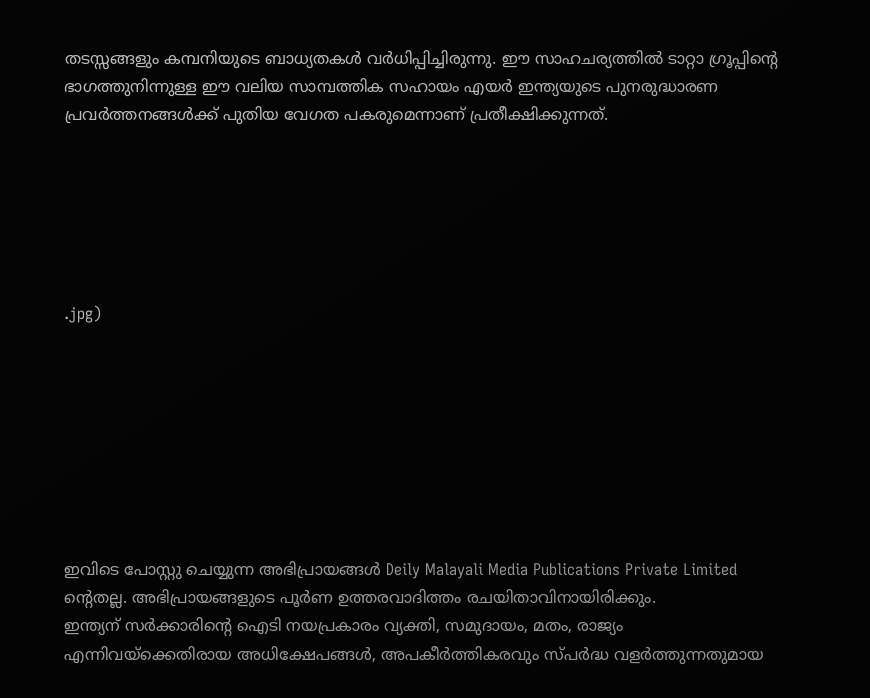തടസ്സങ്ങളും കമ്പനിയുടെ ബാധ്യതകൾ വർധിപ്പിച്ചിരുന്നു. ഈ സാഹചര്യത്തിൽ ടാറ്റാ ഗ്രൂപ്പിന്റെ ഭാഗത്തുനിന്നുള്ള ഈ വലിയ സാമ്പത്തിക സഹായം എയർ ഇന്ത്യയുടെ പുനരുദ്ധാരണ പ്രവർത്തനങ്ങൾക്ക് പുതിയ വേഗത പകരുമെന്നാണ് പ്രതീക്ഷിക്കുന്നത്.






.jpg)








ഇവിടെ പോസ്റ്റു ചെയ്യുന്ന അഭിപ്രായങ്ങൾ Deily Malayali Media Publications Private Limited ന്റെതല്ല. അഭിപ്രായങ്ങളുടെ പൂർണ ഉത്തരവാദിത്തം രചയിതാവിനായിരിക്കും.
ഇന്ത്യന് സർക്കാരിന്റെ ഐടി നയപ്രകാരം വ്യക്തി, സമുദായം, മതം, രാജ്യം എന്നിവയ്ക്കെതിരായ അധിക്ഷേപങ്ങൾ, അപകീർത്തികരവും സ്പർദ്ധ വളർത്തുന്നതുമായ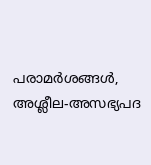പരാമർശങ്ങൾ, അശ്ലീല-അസഭ്യപദ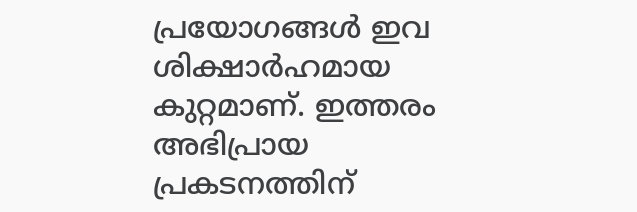പ്രയോഗങ്ങൾ ഇവ ശിക്ഷാർഹമായ കുറ്റമാണ്. ഇത്തരം അഭിപ്രായ പ്രകടനത്തിന്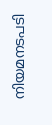നിയമനടപടി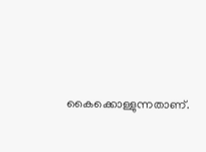കൈക്കൊള്ളുന്നതാണ്.